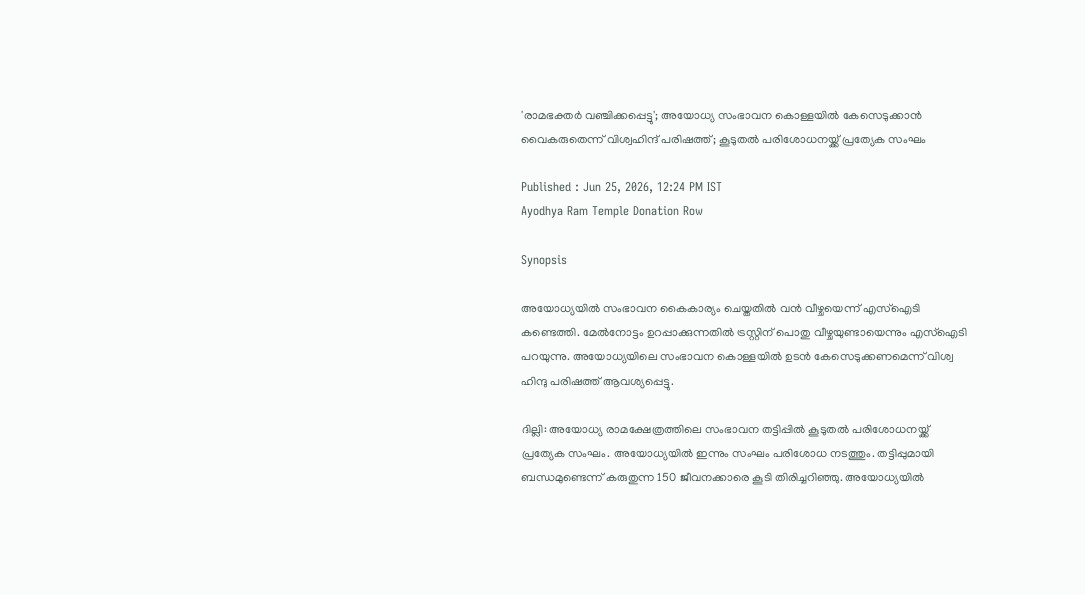'രാമഭക്തർ വഞ്ചിക്കപ്പെട്ടു'; അയോധ്യ സംഭാവന കൊള്ളയിൽ കേസെടുക്കാൻ വൈകരുതെന്ന് വിശ്വഹിന്ദ് പരിഷത്ത്; കൂടുതൽ പരിശോധനയ്ക്ക് പ്രത്യേക സംഘം

Published : Jun 25, 2026, 12:24 PM IST
Ayodhya Ram Temple Donation Row

Synopsis

അയോധ്യയിൽ സംഭാവന കൈകാര്യം ചെയ്തതിൽ വൻ വീഴ്ചയെന്ന് എസ്ഐടി കണ്ടെത്തി. മേൽനോട്ടം ഉറപ്പാക്കുന്നതിൽ ട്രസ്റ്റിന് പൊതു വീഴ്ചയുണ്ടായെന്നും എസ്ഐടി പറയുന്നു. അയോധ്യയിലെ സംഭാവന കൊള്ളയിൽ ഉടൻ കേസെടുക്കണമെന്ന് വിശ്വ ഹിന്ദു പരിഷത്ത് ആവശ്യപ്പെട്ടു.

ദില്ലി: അയോധ്യ രാമക്ഷേത്രത്തിലെ സംഭാവന തട്ടിപ്പില്‍ കൂടുതൽ പരിശോധനയ്ക്ക് പ്രത്യേക സംഘം. അയോധ്യയിൽ ഇന്നും സംഘം പരിശോധ നടത്തും. തട്ടിപ്പുമായി ബന്ധമുണ്ടെന്ന് കരുതുന്ന 150 ജീവനക്കാരെ കൂടി തിരിച്ചറിഞ്ഞു. അയോധ്യയിൽ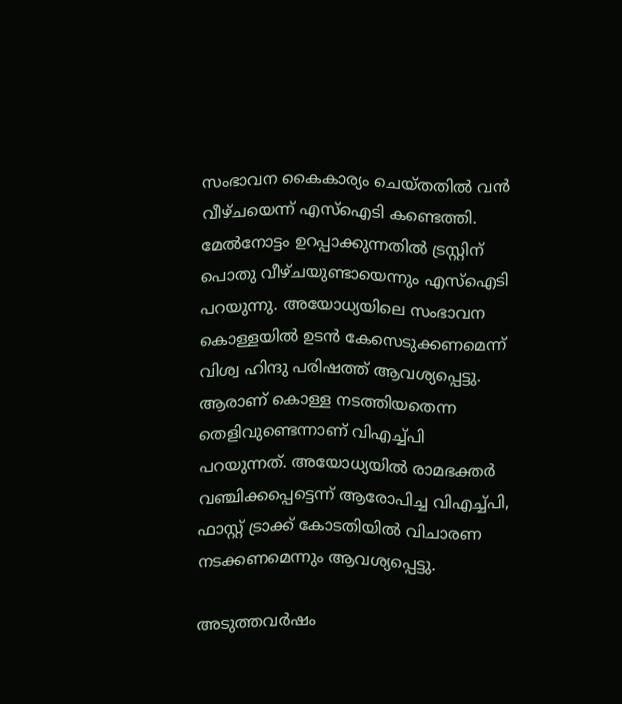സംഭാവന കൈകാര്യം ചെയ്തതിൽ വൻ വീഴ്ചയെന്ന് എസ്ഐടി കണ്ടെത്തി. മേൽനോട്ടം ഉറപ്പാക്കുന്നതിൽ ട്രസ്റ്റിന് പൊതു വീഴ്ചയുണ്ടായെന്നും എസ്ഐടി പറയുന്നു. അയോധ്യയിലെ സംഭാവന കൊള്ളയിൽ ഉടൻ കേസെടുക്കണമെന്ന് വിശ്വ ഹിന്ദു പരിഷത്ത് ആവശ്യപ്പെട്ടു. ആരാണ് കൊള്ള നടത്തിയതെന്ന തെളിവുണ്ടെന്നാണ് വിഎച്ച്പി പറയുന്നത്. അയോധ്യയിൽ രാമഭക്തർ വഞ്ചിക്കപ്പെട്ടെന്ന് ആരോപിച്ച വിഎച്ച്പി, ഫാസ്റ്റ് ട്രാക്ക് കോടതിയിൽ വിചാരണ നടക്കണമെന്നും ആവശ്യപ്പെട്ടു.

അടുത്തവർഷം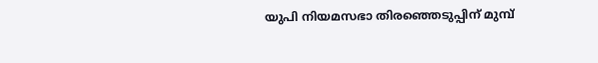യുപി നിയമസഭാ തിരഞ്ഞെടുപ്പിന് മുമ്പ്‌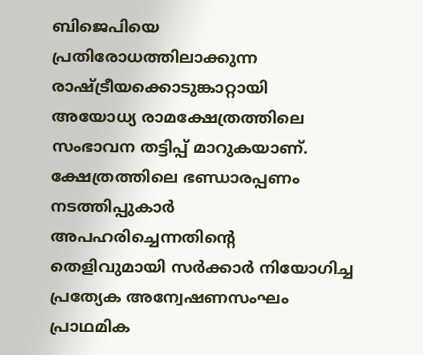ബിജെപിയെ പ്രതിരോധത്തിലാക്കുന്ന രാഷ്ട്രീയക്കൊടുങ്കാറ്റായി അയോധ്യ രാമക്ഷേത്രത്തിലെ സംഭാവന തട്ടിപ്പ് മാറുകയാണ്. ക്ഷേത്രത്തിലെ ഭണ്ഡാരപ്പണം നടത്തിപ്പുകാർ അപഹരിച്ചെന്നതിന്റെ തെളിവുമായി സർക്കാർ നിയോഗിച്ച പ്രത്യേക അന്വേഷണസംഘം പ്രാഥമിക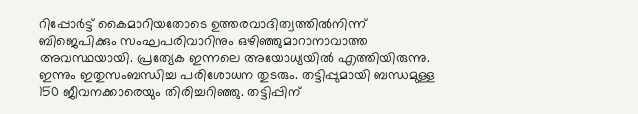റിപ്പോർട്ട് കൈമാറിയതോടെ ഉത്തരവാദിത്വത്തിൽനിന്ന് ബിജെപിക്കും സംഘപരിവാറിനും ഒഴിഞ്ഞുമാറാനാവാത്ത അവസ്ഥയായി. പ്രത്യേക ഇന്നലെ അയോധ്യയിൽ എത്തിയിരുന്നു. ഇന്നും ഇതുസംബന്ധിച്ച പരിശോധന തുടരും. തട്ടിപ്പുമായി ബന്ധമുള്ള 150 ജീവനക്കാരെയും തിരിച്ചറിഞ്ഞു. തട്ടിപ്പിന്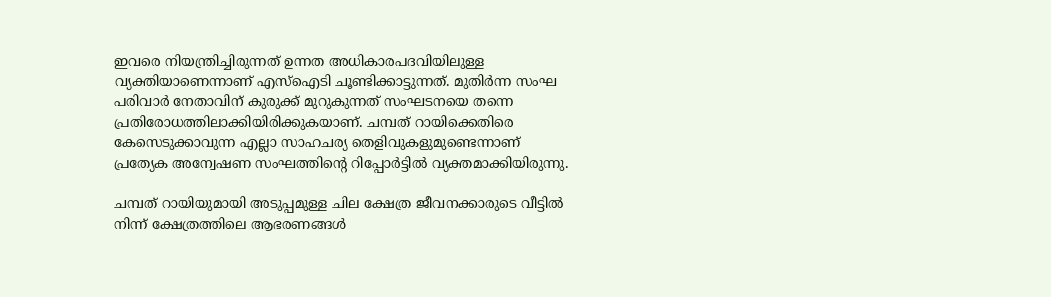ഇവരെ നിയന്ത്രിച്ചിരുന്നത് ഉന്നത അധികാരപദവിയിലുള്ള വ്യക്തിയാണെന്നാണ് എസ്ഐടി ചൂണ്ടിക്കാട്ടുന്നത്. മുതിര്‍ന്ന സംഘ പരിവാര്‍ നേതാവിന് കുരുക്ക് മുറുകുന്നത് സംഘടനയെ തന്നെ പ്രതിരോധത്തിലാക്കിയിരിക്കുകയാണ്. ചമ്പത് റായിക്കെതിരെ കേസെടുക്കാവുന്ന എല്ലാ സാഹചര്യ തെളിവുകളുമുണ്ടെന്നാണ് പ്രത്യേക അന്വേഷണ സംഘത്തിന്‍റെ റിപ്പോര്‍ട്ടില്‍ വ്യക്തമാക്കിയിരുന്നു.

ചമ്പത് റായിയുമായി അടുപ്പമുള്ള ചില ക്ഷേത്ര ജീവനക്കാരുടെ വീട്ടില്‍ നിന്ന് ക്ഷേത്രത്തിലെ ആഭരണങ്ങള്‍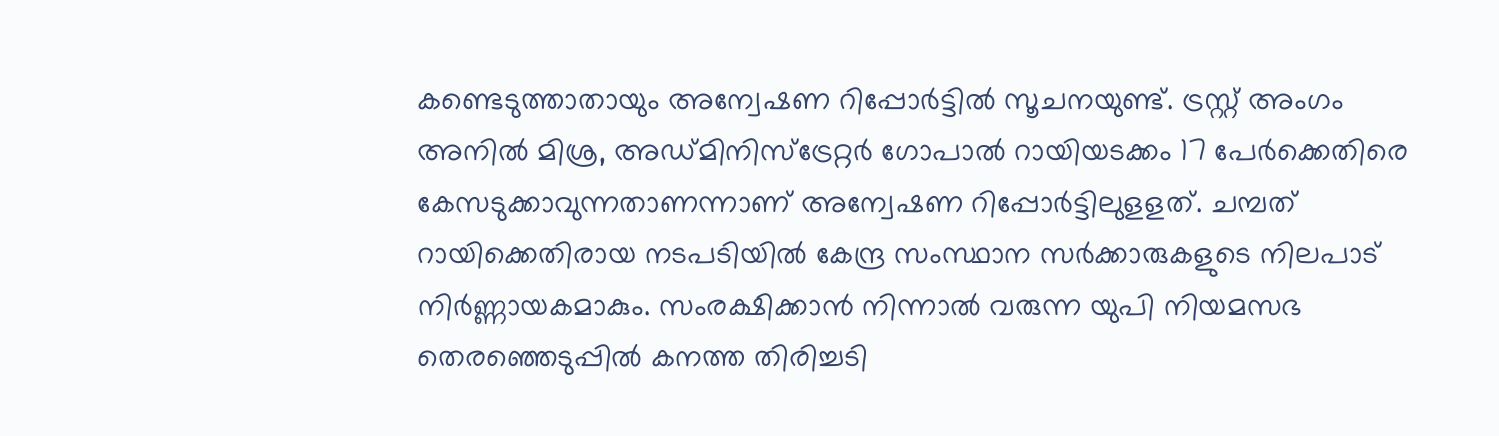കണ്ടെടുത്താതായും അന്വേഷണ റിപ്പോര്‍ട്ടില്‍ സൂചനയുണ്ട്. ട്രസ്റ്റ് അംഗം അനില്‍ മിശ്ര, അഡ്മിനിസ്ട്രേറ്റര്‍ ഗോപാല്‍ റായിയടക്കം 17 പേര്‍ക്കെതിരെ കേസടുക്കാവുന്നതാണന്നാണ് അന്വേഷണ റിപ്പോര്‍ട്ടിലുളളത്. ചമ്പത് റായിക്കെതിരായ നടപടിയില്‍ കേന്ദ്ര സംസ്ഥാന സര്‍ക്കാരുകളുടെ നിലപാട് നിര്‍ണ്ണായകമാകും. സംരക്ഷിക്കാന്‍ നിന്നാല്‍ വരുന്ന യുപി നിയമസഭ തെരഞ്ഞെടുപ്പില്‍ കനത്ത തിരിച്ചടി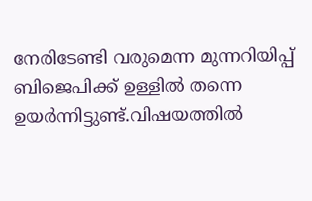നേരിടേണ്ടി വരുമെന്ന മുന്നറിയിപ്പ് ബിജെപിക്ക് ഉള്ളില്‍ തന്നെ ഉയര്‍ന്നിട്ടുണ്ട്.വിഷയത്തിൽ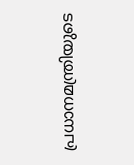പ്രധാനമന്ത്രിയുടെ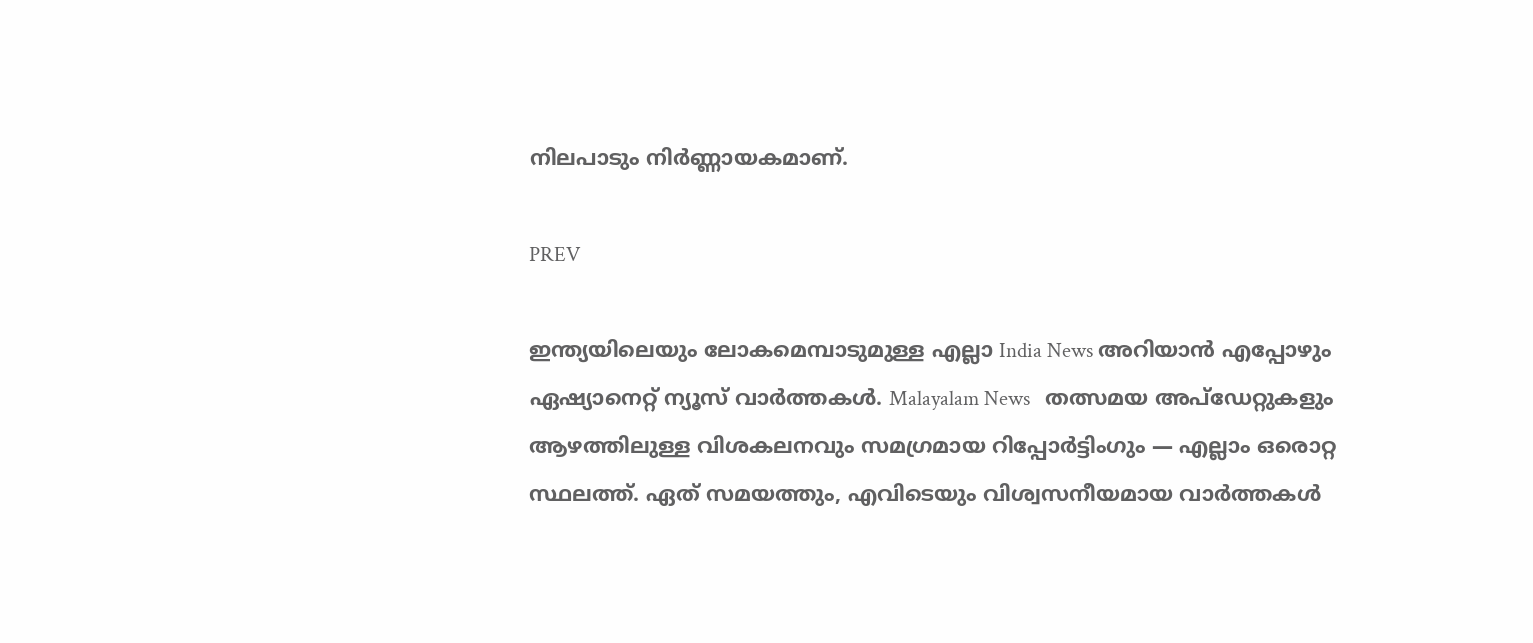നിലപാടും നിർണ്ണായകമാണ്.

PREV

ഇന്ത്യയിലെയും ലോകമെമ്പാടുമുള്ള എല്ലാ India News അറിയാൻ എപ്പോഴും ഏഷ്യാനെറ്റ് ന്യൂസ് വാർത്തകൾ. Malayalam News   തത്സമയ അപ്‌ഡേറ്റുകളും ആഴത്തിലുള്ള വിശകലനവും സമഗ്രമായ റിപ്പോർട്ടിംഗും — എല്ലാം ഒരൊറ്റ സ്ഥലത്ത്. ഏത് സമയത്തും, എവിടെയും വിശ്വസനീയമായ വാർത്തകൾ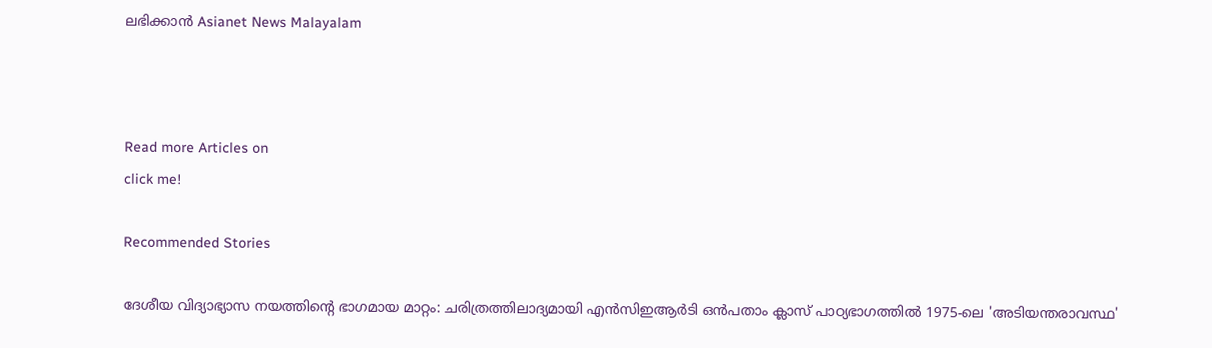ലഭിക്കാൻ Asianet News Malayalam



Read more Articles on
click me!

Recommended Stories

ദേശീയ വിദ്യാഭ്യാസ നയത്തിൻ്റെ ഭാഗമായ മാറ്റം: ചരിത്രത്തിലാദ്യമായി എൻസിഇആർടി ഒൻപതാം ക്ലാസ് പാഠ്യഭാഗത്തിൽ 1975-ലെ 'അടിയന്തരാവസ്ഥ'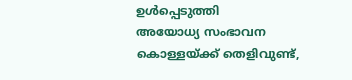ഉൾപ്പെടുത്തി
അയോധ്യ സംഭാവന കൊള്ളയ്ക്ക് തെളിവുണ്ട്,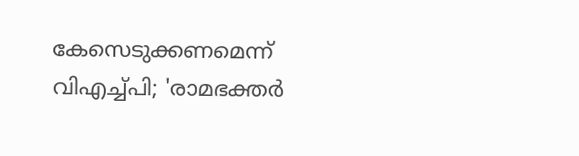കേസെടുക്കണമെന്ന് വിഎച്ച്പി; 'രാമഭക്തർ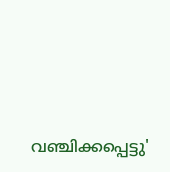വഞ്ചിക്കപ്പെട്ടു'